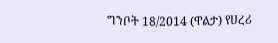ግንቦት 18/2014 (ዋልታ) የሀረሪ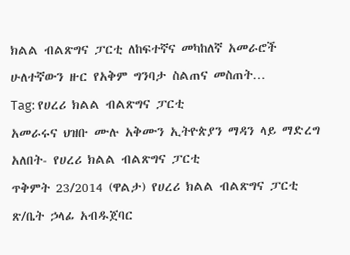ክልል ብልጽግና ፓርቲ ለከፍተኛና መካከለኛ አመራሮች ሁለተኛውን ዙር የአቅም ግንባታ ስልጠና መስጠት…
Tag: የሀረሪ ክልል ብልጽግና ፓርቲ
አመራሩና ህዝቡ ሙሉ አቅሙን ኢትዮጵያን ማዳን ላይ ማድረግ አለበት- የሀረሪ ክልል ብልጽግና ፓርቲ
ጥቅምት 23/2014 (ዋልታ) የሀረሪ ክልል ብልጽግና ፓርቲ ጽ/ቤት ኃላፊ አብዱጀባር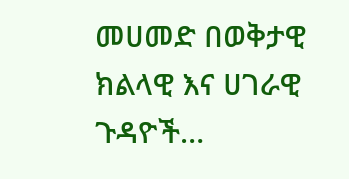መሀመድ በወቅታዊ ክልላዊ እና ሀገራዊ ጉዳዮች…